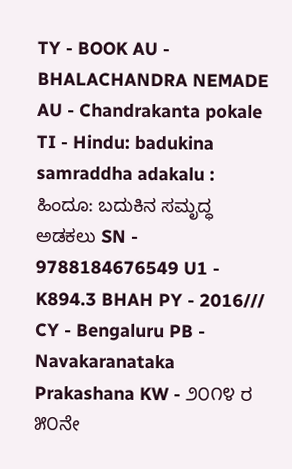TY - BOOK AU - BHALACHANDRA NEMADE AU - Chandrakanta pokale TI - Hindu: badukina samraddha adakalu : ಹಿಂದೂ: ಬದುಕಿನ ಸಮೃದ್ಧ ಅಡಕಲು SN - 9788184676549 U1 - K894.3 BHAH PY - 2016/// CY - Bengaluru PB - Navakaranataka Prakashana KW - ೨೦೧೪ ರ ೫೦ನೇ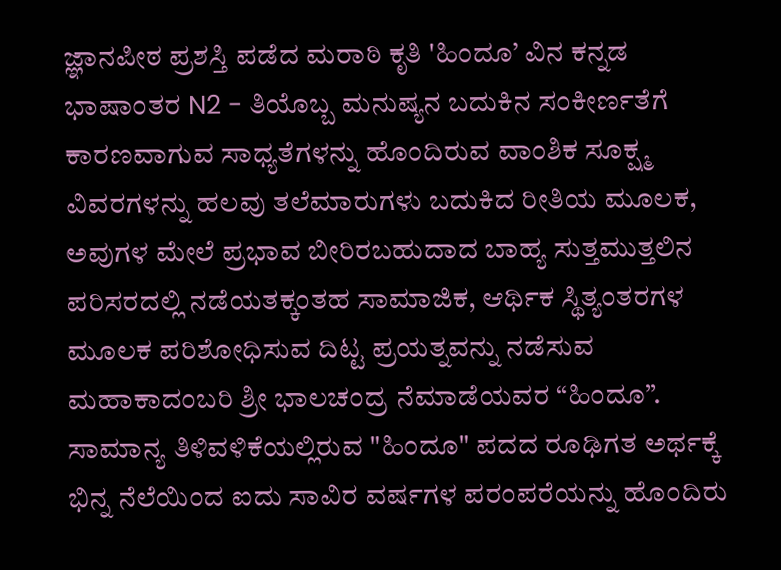ಜ್ಞಾನಪೀಠ ಪ್ರಶಸ್ತಿ ಪಡೆದ ಮರಾಠಿ ಕೃತಿ 'ಹಿಂದೂ’ ವಿನ ಕನ್ನಡ ಭಾಷಾಂತರ N2 - ತಿಯೊಬ್ಬ ಮನುಷ್ಯನ ಬದುಕಿನ ಸಂಕೀರ್ಣತೆಗೆ ಕಾರಣವಾಗುವ ಸಾಧ್ಯತೆಗಳನ್ನು ಹೊಂದಿರುವ ವಾಂಶಿಕ ಸೂಕ್ಷ್ಮ ವಿವರಗಳನ್ನು ಹಲವು ತಲೆಮಾರುಗಳು ಬದುಕಿದ ರೀತಿಯ ಮೂಲಕ, ಅವುಗಳ ಮೇಲೆ ಪ್ರಭಾವ ಬೀರಿರಬಹುದಾದ ಬಾಹ್ಯ ಸುತ್ತಮುತ್ತಲಿನ ಪರಿಸರದಲ್ಲಿ ನಡೆಯತಕ್ಕಂತಹ ಸಾಮಾಜಿಕ, ಆರ್ಥಿಕ ಸ್ಥಿತ್ಯಂತರಗಳ ಮೂಲಕ ಪರಿಶೋಧಿಸುವ ದಿಟ್ಟ ಪ್ರಯತ್ನವನ್ನು ನಡೆಸುವ ಮಹಾಕಾದಂಬರಿ ಶ್ರೀ ಭಾಲಚಂದ್ರ ನೆಮಾಡೆಯವರ “ಹಿಂದೂ”. ಸಾಮಾನ್ಯ ತಿಳಿವಳಿಕೆಯಲ್ಲಿರುವ "ಹಿಂದೂ" ಪದದ ರೂಢಿಗತ ಅರ್ಥಕ್ಕೆ ಭಿನ್ನ ನೆಲೆಯಿಂದ ಐದು ಸಾವಿರ ವರ್ಷಗಳ ಪರಂಪರೆಯನ್ನು ಹೊಂದಿರು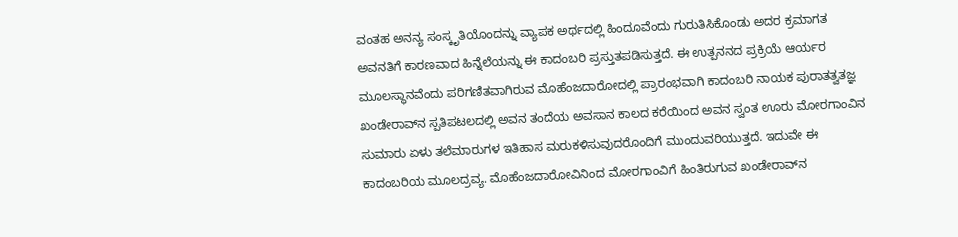ವಂತಹ ಅನನ್ಯ ಸಂಸ್ಕೃತಿಯೊಂದನ್ನು ವ್ಯಾಪಕ ಅರ್ಥದಲ್ಲಿ ಹಿಂದೂವೆಂದು ಗುರುತಿಸಿಕೊಂಡು ಅದರ ಕ್ರಮಾಗತ ಅವನತಿಗೆ ಕಾರಣವಾದ ಹಿನ್ನೆಲೆಯನ್ನು ಈ ಕಾದಂಬರಿ ಪ್ರಸ್ತುತಪಡಿಸುತ್ತದೆ. ಈ ಉತ್ಪನನದ ಪ್ರಕ್ರಿಯೆ ಆರ್ಯರ ಮೂಲಸ್ಥಾನವೆಂದು ಪರಿಗಣಿತವಾಗಿರುವ ಮೊಹೆಂಜದಾರೋದಲ್ಲಿ ಪ್ರಾರಂಭವಾಗಿ ಕಾದಂಬರಿ ನಾಯಕ ಪುರಾತತ್ವತಜ್ಞ ಖಂಡೇರಾವ್‌ನ ಸ್ಪತಿಪಟಲದಲ್ಲಿ ಅವನ ತಂದೆಯ ಅವಸಾನ ಕಾಲದ ಕರೆಯಿಂದ ಅವನ ಸ್ವಂತ ಊರು ಮೋರಗಾಂವಿನ ಸುಮಾರು ಏಳು ತಲೆಮಾರುಗಳ ಇತಿಹಾಸ ಮರುಕಳಿಸುವುದರೊಂದಿಗೆ ಮುಂದುವರಿಯುತ್ತದೆ. ಇದುವೇ ಈ ಕಾದಂಬರಿಯ ಮೂಲದ್ರವ್ಯ. ಮೊಹೆಂಜದಾರೋವಿನಿಂದ ಮೋರಗಾಂವಿಗೆ ಹಿಂತಿರುಗುವ ಖಂಡೇರಾವ್‌ನ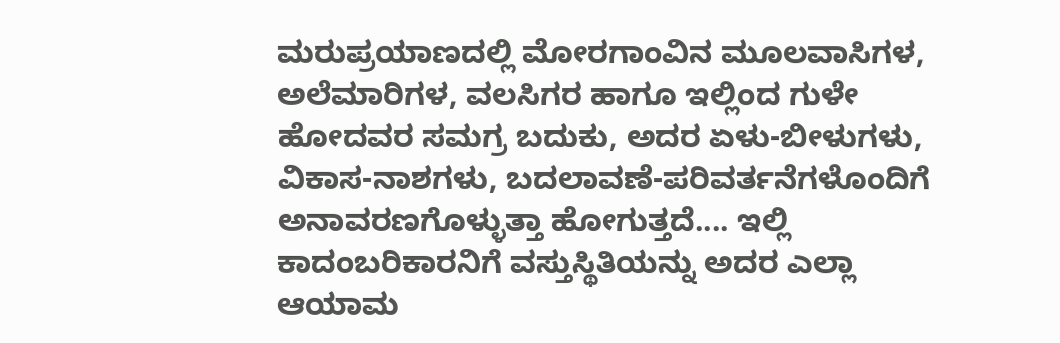ಮರುಪ್ರಯಾಣದಲ್ಲಿ ಮೋರಗಾಂವಿನ ಮೂಲವಾಸಿಗಳ, ಅಲೆಮಾರಿಗಳ, ವಲಸಿಗರ ಹಾಗೂ ಇಲ್ಲಿಂದ ಗುಳೇ ಹೋದವರ ಸಮಗ್ರ ಬದುಕು, ಅದರ ಏಳು-ಬೀಳುಗಳು, ವಿಕಾಸ-ನಾಶಗಳು, ಬದಲಾವಣೆ-ಪರಿವರ್ತನೆಗಳೊಂದಿಗೆ ಅನಾವರಣಗೊಳ್ಳುತ್ತಾ ಹೋಗುತ್ತದೆ.... ಇಲ್ಲಿ ಕಾದಂಬರಿಕಾರನಿಗೆ ವಸ್ತುಸ್ಥಿತಿಯನ್ನು ಅದರ ಎಲ್ಲಾ ಆಯಾಮ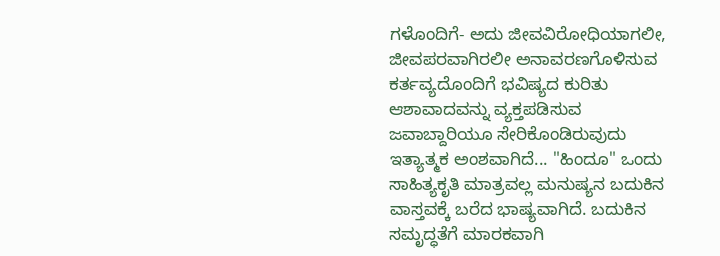ಗಳೊಂದಿಗೆ- ಅದು ಜೀವವಿರೋಧಿಯಾಗಲೀ, ಜೀವಪರವಾಗಿರಲೀ ಅನಾವರಣಗೊಳಿಸುವ ಕರ್ತವ್ಯದೊಂದಿಗೆ ಭವಿಷ್ಯದ ಕುರಿತು ಆಶಾವಾದವನ್ನು ವ್ಯಕ್ತಪಡಿಸುವ ಜವಾಬ್ದಾರಿಯೂ ಸೇರಿಕೊಂಡಿರುವುದು ಇತ್ಯಾತ್ಮಕ ಅಂಶವಾಗಿದೆ... "ಹಿಂದೂ" ಒಂದು ಸಾಹಿತ್ಯಕೃತಿ ಮಾತ್ರವಲ್ಲ ಮನುಷ್ಯನ ಬದುಕಿನ ವಾಸ್ತವಕ್ಕೆ ಬರೆದ ಭಾಷ್ಯವಾಗಿದೆ. ಬದುಕಿನ ಸಮೃದ್ಧತೆಗೆ ಮಾರಕವಾಗಿ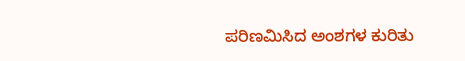ಪರಿಣಮಿಸಿದ ಅಂಶಗಳ ಕುರಿತು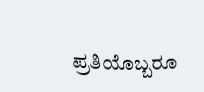ಪ್ರತಿಯೊಬ್ಬರೂ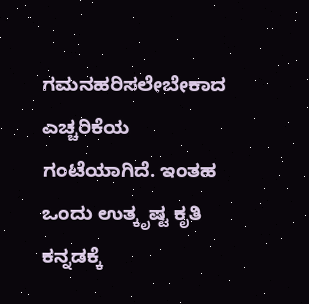ಗಮನಹರಿಸಲೇಬೇಕಾದ ಎಚ್ಚರಿಕೆಯ ಗಂಟೆಯಾಗಿದೆ. ಇಂತಹ ಒಂದು ಉತ್ಕೃಷ್ಟ ಕೃತಿ ಕನ್ನಡಕ್ಕೆ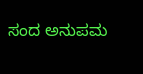ಸಂದ ಅನುಪಮ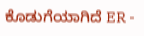ಕೊಡುಗೆಯಾಗಿದೆ ER -